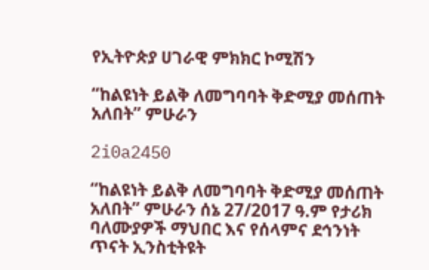የኢትዮጵያ ሀገራዊ ምክክር ኮሚሽን

“ከልዩነት ይልቅ ለመግባባት ቅድሚያ መሰጠት አለበት” ምሁራን

2i0a2450

“ከልዩነት ይልቅ ለመግባባት ቅድሚያ መሰጠት አለበት” ምሁራን ሰኔ 27/2017 ዓ.ም የታሪክ ባለሙያዎች ማህበር እና የሰላምና ደኅንነት ጥናት ኢንስቲትዩት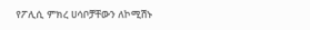የፖሊሲ ምክረ ሀሳቦቻቸውን ለኮሚሽኑ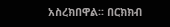አስረክበዋል፡፡ በርክክብ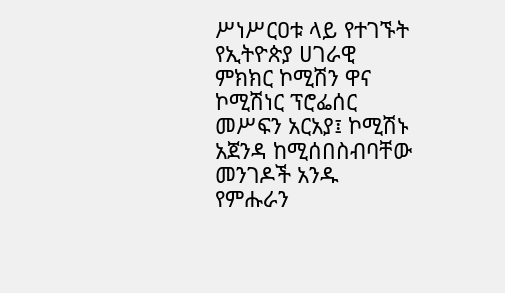ሥነሥርዐቱ ላይ የተገኙት የኢትዮጵያ ሀገራዊ ምክክር ኮሚሽን ዋና ኮሚሽነር ፕሮፌሰር መሥፍን አርአያ፤ ኮሚሽኑ አጀንዳ ከሚሰበስብባቸው መንገዶች አንዱ የምሑራን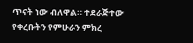ጥናት ነው ብለዋል። ተደራጅተው የቀረቡትን የምሁራን ምክረ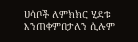ሀሳቦች ለምክክር ሂደቱ እንጠቀምበታለን ሲሉም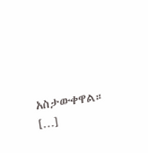አስታውቀዋል። […]